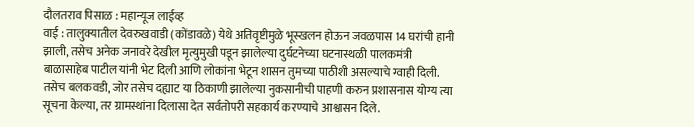दौलतराव पिसाळ : महान्यूज लाईव्ह
वाई : तालुक्यातील देवरुखवाडी (कोंडावळे) येथे अतिवृष्टीमुळे भूस्खलन होऊन जवळपास 14 घरांची हानी झाली, तसेच अनेक जनावरे देखील मृत्युमुखी पडून झालेल्या दुर्घटनेच्या घटनास्थळी पालकमंत्री बाळासाहेब पाटील यांनी भेट दिली आणि लोकांना भेटून शासन तुमच्या पाठीशी असल्याचे ग्वाही दिली.
तसेच बलकवडी, जोर तसेच दह्याट या ठिकाणी झालेल्या नुकसानीची पाहणी करुन प्रशासनास योग्य त्या सूचना केल्या, तर ग्रामस्थांना दिलासा देत सर्वतोपरी सहकार्य करण्याचे आश्वासन दिले.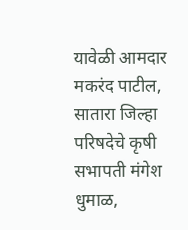यावेळी आमदार मकरंद पाटील, सातारा जिल्हा परिषदेचे कृषी सभापती मंगेश धुमाळ,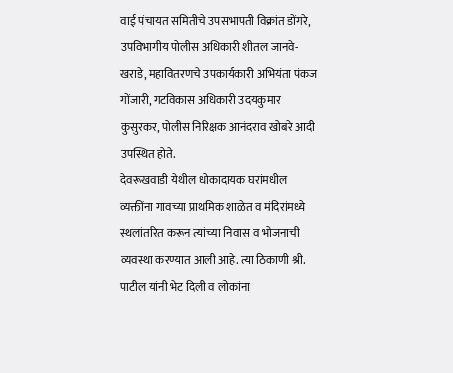वाई पंचायत समितीचे उपसभापती विक्रांत डोंगरे, उपविभागीय पोलीस अधिकारी शीतल जानवे- खराडे, महावितरणचे उपकार्यकारी अभियंता पंकज गोंजारी, गटविकास अधिकारी उदयकुमार कुसुरकर, पोलीस निरिक्षक आनंदराव खोबरे आदी उपस्थित होते.
देवरूखवाडी येथील धोकादायक घरांमधील व्यक्तींना गावच्या प्राथमिक शाळेत व मंदिरांमध्ये स्थलांतरित करून त्यांच्या निवास व भोजनाची व्यवस्था करण्यात आली आहे. त्या ठिकाणी श्री. पाटील यांनी भेट दिली व लोकांना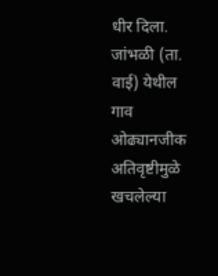धीर दिला.
जांभळी (ता. वाई) येथील गाव ओढ्यानजीक अतिवृष्टीमुळे खचलेल्या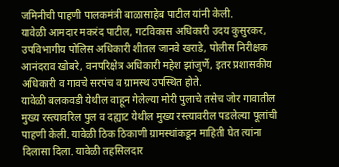जमिनीची पाहणी पालकमंत्री बाळासाहेब पाटील यांनी केली.
यावेळी आमदार मकरंद पाटील, गटविकास अधिकारी उदय कुसुरकर, उपविभागीय पोलिस अधिकारी शीतल जानवे खराडे, पोलीस निरीक्षक आनंदराव खोबरे, वनपरिक्षेत्र अधिकारी महेश झांजुर्णे, इतर प्रशासकीय अधिकारी व गावचे सरपंच व ग्रामस्थ उपस्थित होते.
यावेळी बलकवडी येथील वाहून गेलेल्या मोरी पुलाचे तसेच जोर गावातील मुख्य रस्त्यावरिल पुल व दह्याट येथील मुख्य रस्त्यावरील पडलेल्या पूलांची पाहणी केली. यावेळी ठिक ठिकाणी ग्रामस्थांकडून माहिती घेत त्यांना दिलासा दिला. यावेळी तहसिलदार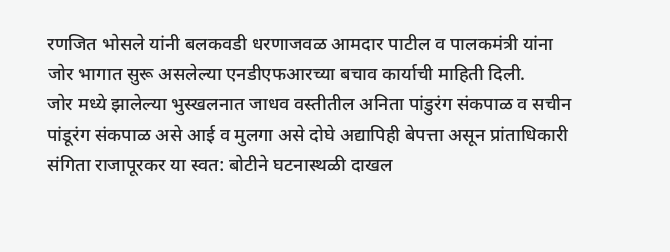रणजित भोसले यांनी बलकवडी धरणाजवळ आमदार पाटील व पालकमंत्री यांना जोर भागात सुरू असलेल्या एनडीएफआरच्या बचाव कार्याची माहिती दिली.
जोर मध्ये झालेल्या भुस्खलनात जाधव वस्तीतील अनिता पांडुरंग संकपाळ व सचीन पांडूरंग संकपाळ असे आई व मुलगा असे दोघे अद्यापिही बेपत्ता असून प्रांताधिकारी संगिता राजापूरकर या स्वत: बोटीने घटनास्थळी दाखल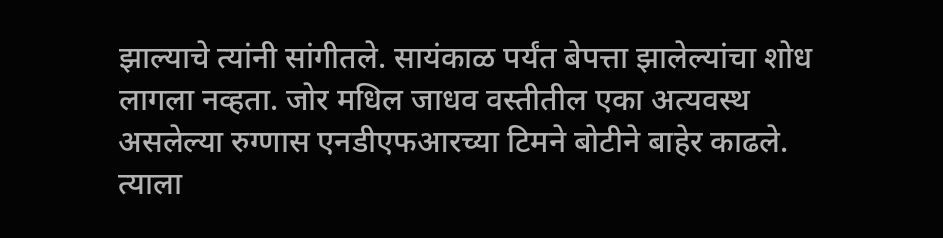झाल्याचे त्यांनी सांगीतले. सायंकाळ पर्यंत बेपत्ता झालेल्यांचा शोध लागला नव्हता. जोर मधिल जाधव वस्तीतील एका अत्यवस्थ असलेल्या रुग्णास एनडीएफआरच्या टिमने बोटीने बाहेर काढले.
त्याला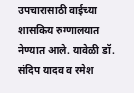उपचारासाठी वाईच्या शासकिय रुग्णालयात नेण्यात आले. यावेळी डॉ. संदिप यादव व रमेश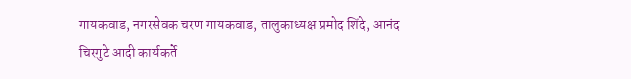गायकवाड, नगरसेवक चरण गायकवाड, तालुकाध्यक्ष प्रमोद शिंदे, आनंद चिरगुटे आदी कार्यकर्ते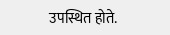उपस्थित होते.